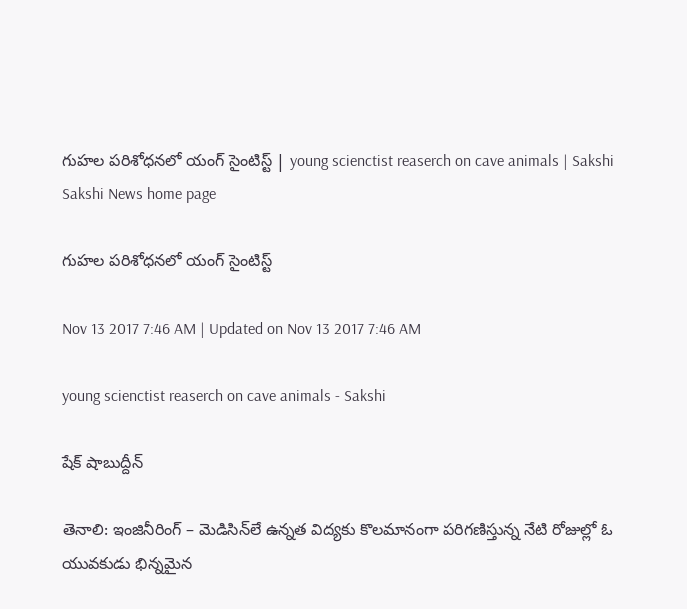గుహల పరిశోధనలో యంగ్‌ సైంటిస్ట్‌ | young scienctist reaserch on cave animals | Sakshi
Sakshi News home page

గుహల పరిశోధనలో యంగ్‌ సైంటిస్ట్‌

Nov 13 2017 7:46 AM | Updated on Nov 13 2017 7:46 AM

young scienctist reaserch on cave animals - Sakshi

షేక్‌ షాబుద్దీన్‌

తెనాలి: ఇంజినీరింగ్‌ – మెడిసిన్‌లే ఉన్నత విద్యకు కొలమానంగా పరిగణిస్తున్న నేటి రోజుల్లో ఓ యువకుడు భిన్నమైన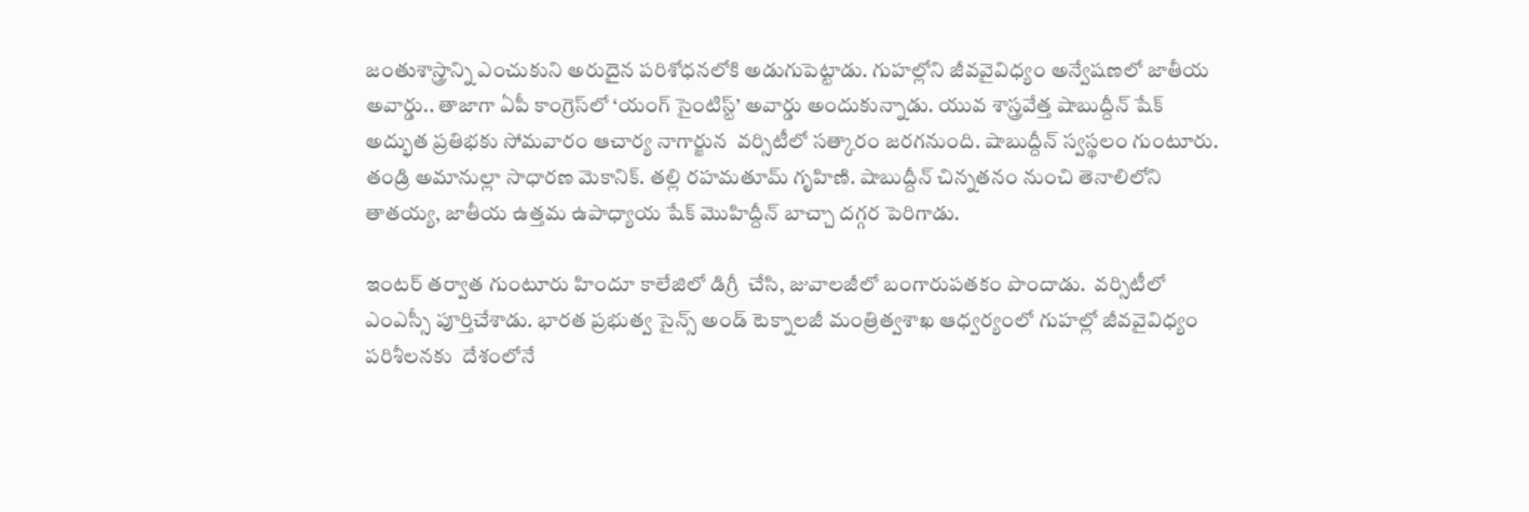జంతుశాస్త్రాన్ని ఎంచుకుని అరుదైన పరిశోధనలోకి అడుగుపెట్టాడు. గుహల్లోని జీవవైవిధ్యం అన్వేషణలో జాతీయ అవార్డు.. తాజాగా ఏపీ కాంగ్రెస్‌లో ‘యంగ్‌ సైంటిస్ట్‌’ అవార్డు అందుకున్నాడు. యువ శాస్త్రవేత్త షాబుద్దీన్‌ షేక్‌ అద్భుత ప్రతిభకు సోమవారం ఆచార్య నాగార్జున  వర్సిటీలో సత్కారం జరగనుంది. షాబుద్దీన్‌ స్వస్థలం గుంటూరు. తండ్రి అమానుల్లా సాధారణ మెకానిక్‌. తల్లి రహమతూమ్‌ గృహిణి. షాబుద్దీన్‌ చిన్నతనం నుంచి తెనాలిలోని తాతయ్య, జాతీయ ఉత్తమ ఉపాధ్యాయ షేక్‌ మొహిద్దీన్‌ బాచ్చా దగ్గర పెరిగాడు.

ఇంటర్‌ తర్వాత గుంటూరు హిందూ కాలేజిలో డిగ్రీ  చేసి, జువాలజీలో బంగారుపతకం పొందాడు.  వర్సిటీలో ఎంఎస్సీ పూర్తిచేశాడు. భారత ప్రభుత్వ సైన్స్‌ అండ్‌ టెక్నాలజీ మంత్రిత్వశాఖ ఆధ్వర్యంలో గుహల్లో జీవవైవిధ్యం పరిశీలనకు  దేశంలోనే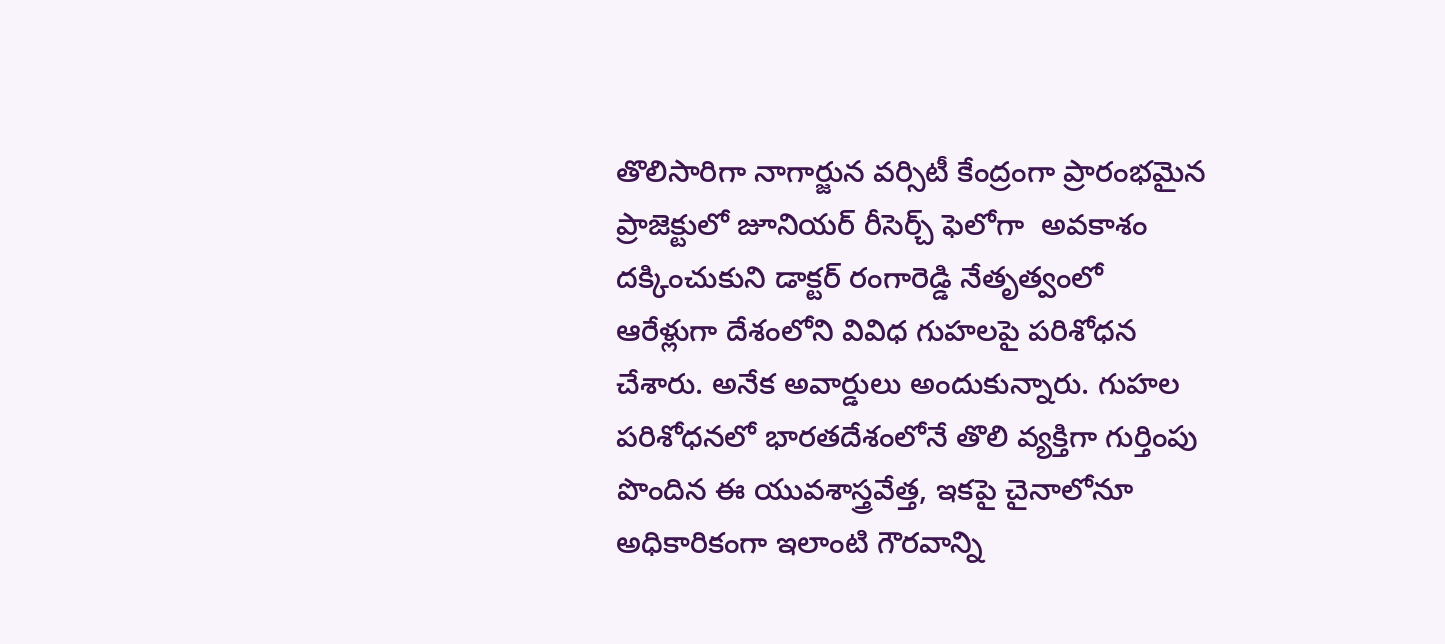తొలిసారిగా నాగార్జున వర్సిటీ కేంద్రంగా ప్రారంభమైన ప్రాజెక్టులో జూనియర్‌ రీసెర్చ్‌ ఫెలోగా  అవకాశం దక్కించుకుని డాక్టర్‌ రంగారెడ్డి నేతృత్వంలో ఆరేళ్లుగా దేశంలోని వివిధ గుహలపై పరిశోధన చేశారు. అనేక అవార్డులు అందుకున్నారు. గుహల పరిశోధనలో భారతదేశంలోనే తొలి వ్యక్తిగా గుర్తింపు పొందిన ఈ యువశాస్త్రవేత్త, ఇకపై చైనాలోనూ అధికారికంగా ఇలాంటి గౌరవాన్ని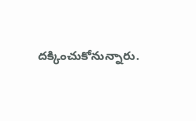దక్కించుకోనున్నారు.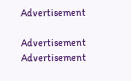Advertisement

Advertisement
Advertisement